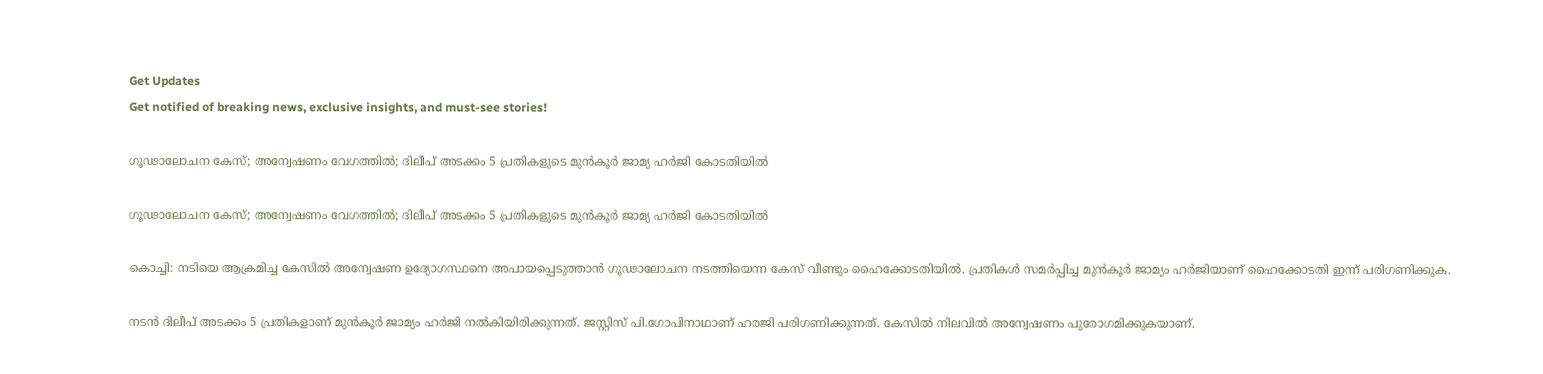Get Updates
Get notified of breaking news, exclusive insights, and must-see stories!

ഗൂഢാലോചന കേസ്; അന്വേഷണം വേഗത്തിൽ; ദിലീപ് അടക്കം 5 പ്രതികളുടെ മുൻകൂർ ജാമ്യ ഹർജി കോടതിയിൽ

ഗൂഢാലോചന കേസ്; അന്വേഷണം വേഗത്തിൽ; ദിലീപ് അടക്കം 5 പ്രതികളുടെ മുൻകൂർ ജാമ്യ ഹർജി കോടതിയിൽ

കൊച്ചി: നടിയെ ആക്രമിച്ച കേസിൽ അന്വേഷണ ഉദ്യോഗസ്ഥനെ അപായപ്പെടുത്താൻ ഗൂഢാലോചന നടത്തിയെന്ന കേസ് വീണ്ടും ഹൈക്കോടതിയിൽ. പ്രതികൾ സമര്‍പ്പിച്ച മുൻകൂർ ജാമ്യം ഹർജിയാണ് ഹൈക്കോടതി ഇന്ന് പരിഗണിക്കുക.

നടൻ ദിലീപ് അടക്കം 5 പ്രതികളാണ് മുൻകൂർ ജാമ്യം ഹർജി നൽകിയിരിക്കുന്നത്. ജസ്റ്റിസ് പി.ഗോപിനാഥാണ് ഹരജി പരിഗണിക്കുന്നത്. കേസിൽ നിലവിൽ അന്വേഷണം പുരോഗമിക്കുകയാണ്.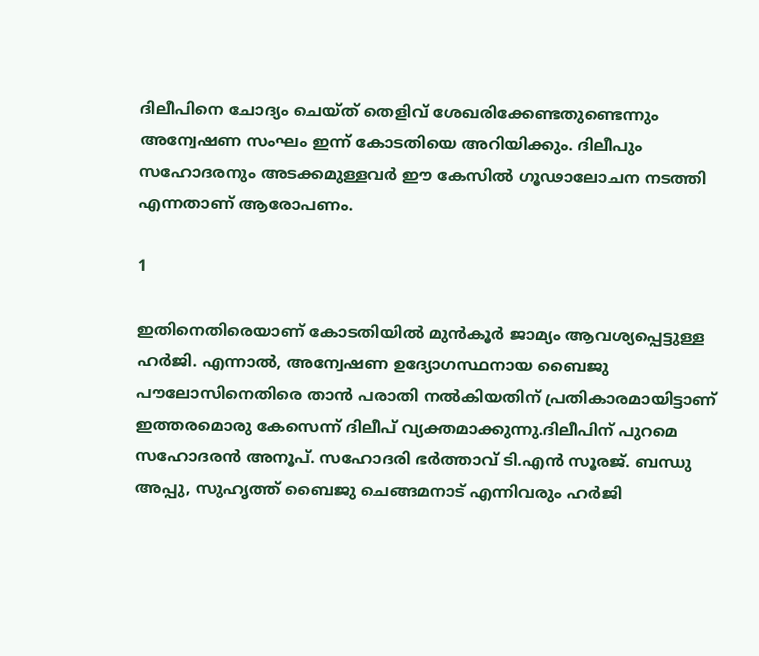ദിലീപിനെ ചോദ്യം ചെയ്ത് തെളിവ് ശേഖരിക്കേണ്ടതുണ്ടെന്നും അന്വേഷണ സംഘം ഇന്ന് കോടതിയെ അറിയിക്കും. ദിലീപും സഹോദരനും അടക്കമുള്ളവർ ഈ കേസിൽ ഗൂഢാലോചന നടത്തി എന്നതാണ് ആരോപണം.

1

ഇതിനെതിരെയാണ് കോടതിയിൽ മുൻകൂർ ജാമ്യം ആവശ്യപ്പെട്ടുള്ള ഹർജി. എന്നാൽ, അന്വേഷണ ഉദ്യോഗസ്ഥനായ ബൈജു പൗലോസിനെതിരെ താൻ പരാതി നൽകിയതിന് പ്രതികാരമായിട്ടാണ് ഇത്തരമൊരു കേസെന്ന് ദിലീപ് വ്യക്തമാക്കുന്നു.ദിലീപിന് പുറമെ സഹോദരൻ അനൂപ്. സഹോദരി ഭർത്താവ് ടി.എൻ സൂരജ്. ബന്ധു അപ്പു, സുഹൃത്ത് ബൈജു ചെങ്ങമനാട് എന്നിവരും ഹർജി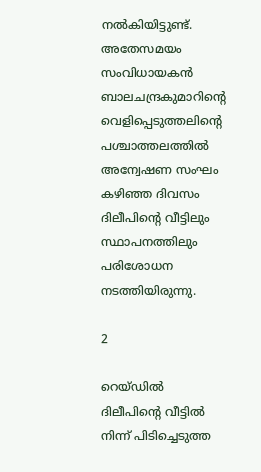നൽകിയിട്ടുണ്ട്. അതേസമയം സംവിധായകന്‍ ബാലചന്ദ്രകുമാറിന്‍റെ വെളിപ്പെടുത്തലിന്‍റെ പശ്ചാത്തലത്തിൽ അന്വേഷണ സംഘം കഴിഞ്ഞ ദിവസം ദിലീപിന്‍റെ വീട്ടിലും സ്ഥാപനത്തിലും പരിശോധന നടത്തിയിരുന്നു.

2

റെയ്‌ഡിൽ ദിലീപിന്‍റെ വീട്ടില്‍ നിന്ന് പിടിച്ചെടുത്ത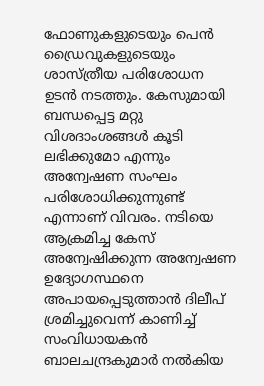ഫോണുകളുടെയും പെൻ ഡ്രൈവുകളുടെയും ശാസ്ത്രീയ പരിശോധന ഉടന്‍ നടത്തും. കേസുമായി ബന്ധപ്പെട്ട മറ്റു വിശദാംശങ്ങള്‍ കൂടി ലഭിക്കുമോ എന്നും അന്വേഷണ സംഘം പരിശോധിക്കുന്നുണ്ട് എന്നാണ് വിവരം. നടിയെ ആക്രമിച്ച കേസ് അന്വേഷിക്കുന്ന അന്വേഷണ ഉദ്യോഗസ്ഥനെ അപായപ്പെടുത്താൻ ദിലീപ് ശ്രമിച്ചുവെന്ന് കാണിച്ച് സംവിധായകൻ ബാലചന്ദ്രകുമാർ നൽകിയ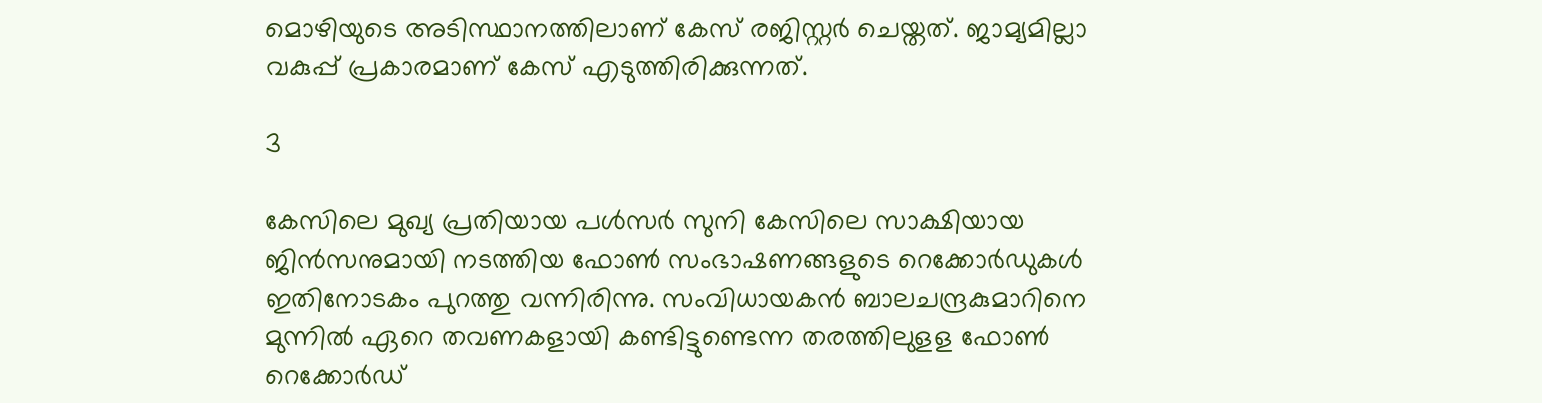മൊഴിയുടെ അടിസ്ഥാനത്തിലാണ് കേസ് രജിസ്റ്റർ ചെയ്തത്. ജാമ്യമില്ലാ വകുപ്പ് പ്രകാരമാണ് കേസ് എടുത്തിരിക്കുന്നത്.

3

കേസിലെ മുഖ്യ പ്രതിയായ പൾസർ സുനി കേസിലെ സാക്ഷിയായ ജിൻസനുമായി നടത്തിയ ഫോൺ സംഭാഷണങ്ങളുടെ റെക്കോർഡുകൾ ഇതിനോടകം പുറത്തു വന്നിരിന്നു. സംവിധായകൻ ബാലചന്ദ്രകുമാറിനെ മുന്നിൽ ഏറെ തവണകളായി കണ്ടിട്ടുണ്ടെന്ന തരത്തിലുളള ഫോൺ റെക്കോർഡ്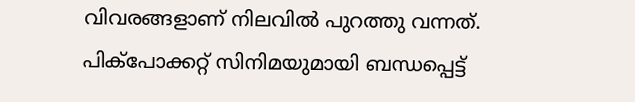വിവരങ്ങളാണ് നിലവിൽ പുറത്തു വന്നത്. പിക്പോക്കറ്റ് സിനിമയുമായി ബന്ധപ്പെട്ട്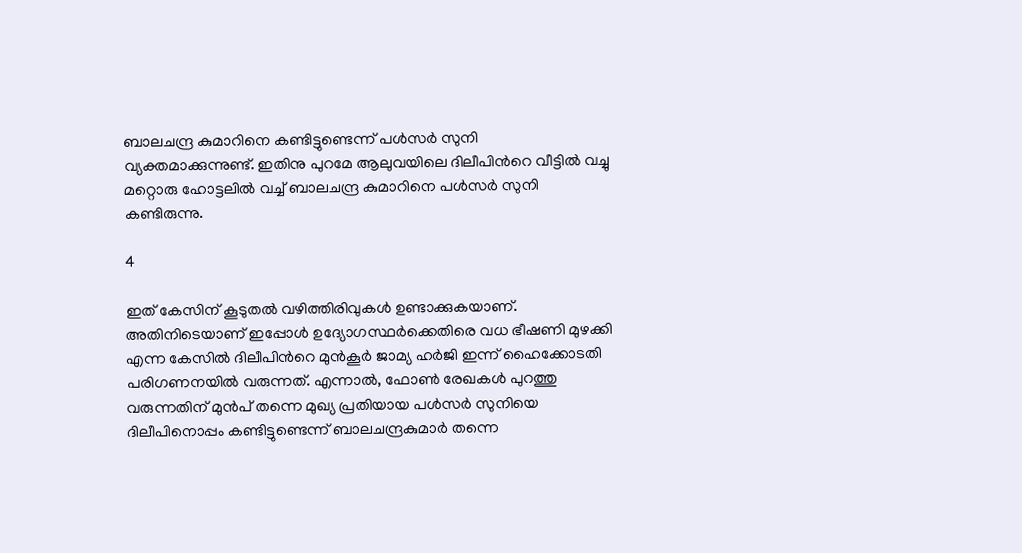ബാലചന്ദ്ര കുമാറിനെ കണ്ടിട്ടുണ്ടെന്ന് പൾസർ സുനി വ്യക്തമാക്കുന്നുണ്ട്. ഇതിനു പുറമേ ആലുവയിലെ ദിലീപിൻറെ വീട്ടിൽ വച്ചു മറ്റൊരു ഹോട്ടലിൽ വച്ച് ബാലചന്ദ്ര കുമാറിനെ പൾസർ സുനി കണ്ടിരുന്നു.

4

ഇത് കേസിന് കൂടുതൽ വഴിത്തിരിവുകൾ ഉണ്ടാക്കുകയാണ്. അതിനിടെയാണ് ഇപ്പോൾ ഉദ്യോഗസ്ഥർക്കെതിരെ വധ ഭീഷണി മുഴക്കി എന്ന കേസിൽ ദിലീപിൻറെ മുൻകൂർ ജാമ്യ ഹർജി ഇന്ന് ഹൈക്കോടതി പരിഗണനയിൽ വരുന്നത്. എന്നാൽ, ഫോൺ രേഖകൾ പുറത്തു വരുന്നതിന് മുൻപ് തന്നെ മുഖ്യ പ്രതിയായ പൾസർ സുനിയെ ദിലീപിനൊപ്പം കണ്ടിട്ടുണ്ടെന്ന് ബാലചന്ദ്രകുമാർ തന്നെ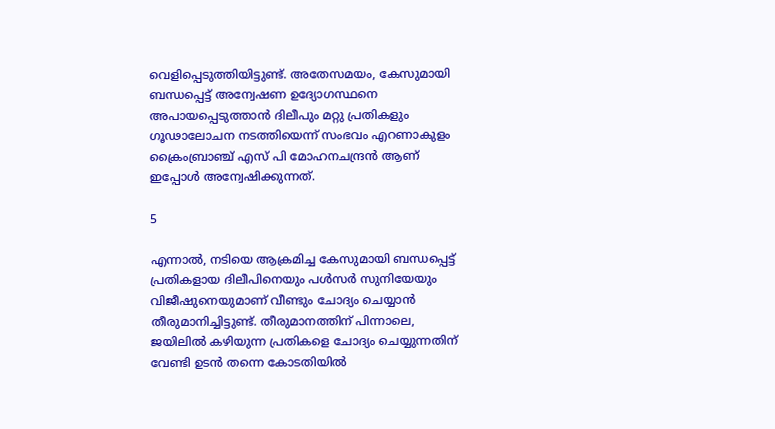വെളിപ്പെടുത്തിയിട്ടുണ്ട്. അതേസമയം, കേസുമായി ബന്ധപ്പെട്ട് അന്വേഷണ ഉദ്യോഗസ്ഥനെ അപായപ്പെടുത്താൻ ദിലീപും മറ്റു പ്രതികളും ഗൂഢാലോചന നടത്തിയെന്ന് സംഭവം എറണാകുളം ക്രൈംബ്രാഞ്ച് എസ് പി മോഹനചന്ദ്രൻ ആണ് ഇപ്പോൾ അന്വേഷിക്കുന്നത്.

5

എന്നാൽ, നടിയെ ആക്രമിച്ച കേസുമായി ബന്ധപ്പെട്ട് പ്രതികളായ ദിലീപിനെയും പൾസർ സുനിയേയും വിജീഷുനെയുമാണ് വീണ്ടും ചോദ്യം ചെയ്യാൻ തീരുമാനിച്ചിട്ടുണ്ട്. തീരുമാനത്തിന് പിന്നാലെ, ജയിലിൽ കഴിയുന്ന പ്രതികളെ ചോദ്യം ചെയ്യുന്നതിന് വേണ്ടി ഉടൻ തന്നെ കോടതിയിൽ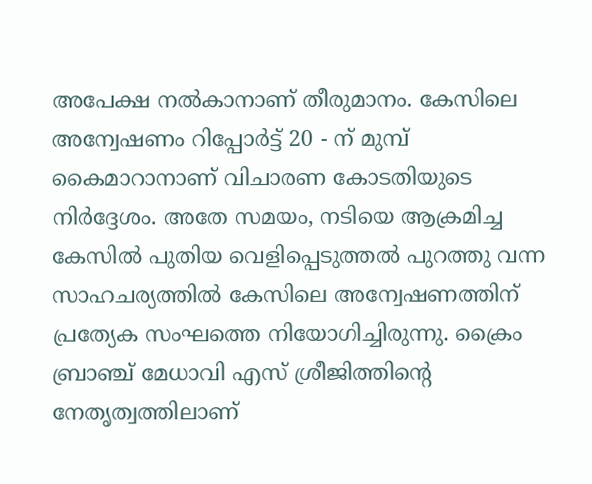അപേക്ഷ നൽകാനാണ് തീരുമാനം. കേസിലെ അന്വേഷണം റിപ്പോർട്ട് 20 - ന് മുമ്പ് കൈമാറാനാണ് വിചാരണ കോടതിയുടെ നിർദ്ദേശം. അതേ സമയം, നടിയെ ആക്രമിച്ച കേസില്‍ പുതിയ വെളിപ്പെടുത്തല്‍ പുറത്തു വന്ന സാഹചര്യത്തിൽ കേസിലെ അന്വേഷണത്തിന് പ്രത്യേക സംഘത്തെ നിയോഗിച്ചിരുന്നു. ക്രൈം ബ്രാഞ്ച് മേധാവി എസ് ശ്രീജിത്തിന്റെ നേതൃത്വത്തിലാണ്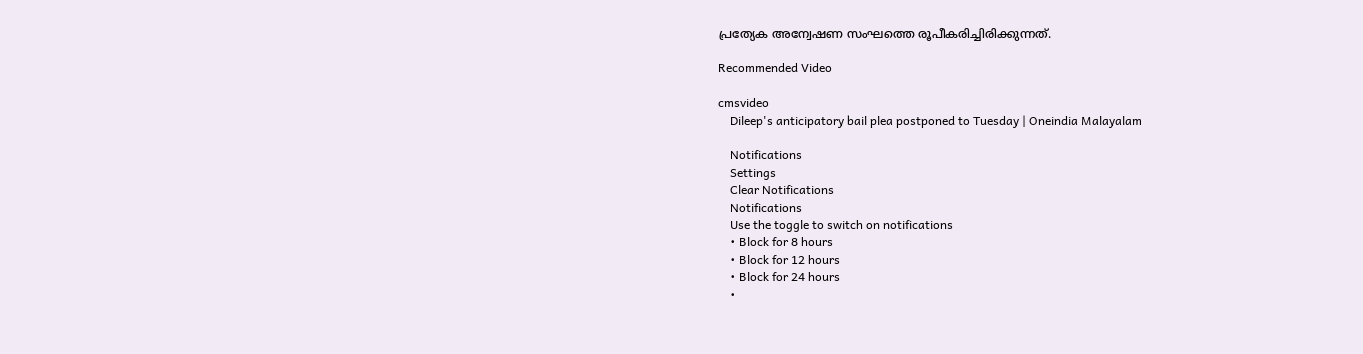പ്രത്യേക അന്വേഷണ സംഘത്തെ രൂപീകരിച്ചിരിക്കുന്നത്.

Recommended Video

cmsvideo
    Dileep's anticipatory bail plea postponed to Tuesday | Oneindia Malayalam

    Notifications
    Settings
    Clear Notifications
    Notifications
    Use the toggle to switch on notifications
    • Block for 8 hours
    • Block for 12 hours
    • Block for 24 hours
    •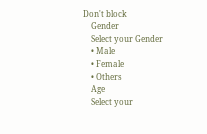Don't block
    Gender
    Select your Gender
    • Male
    • Female
    • Others
    Age
    Select your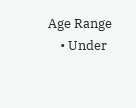Age Range
    • Under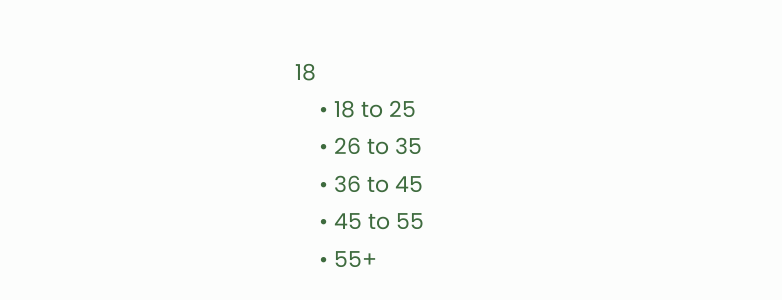18
    • 18 to 25
    • 26 to 35
    • 36 to 45
    • 45 to 55
    • 55+